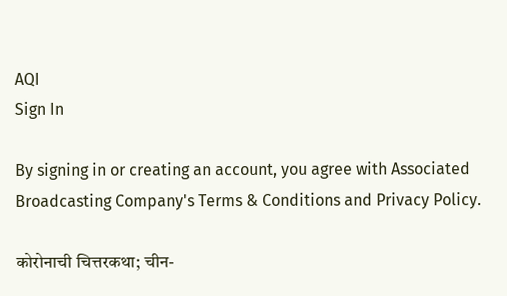AQI
Sign In

By signing in or creating an account, you agree with Associated Broadcasting Company's Terms & Conditions and Privacy Policy.

कोरोनाची चित्तरकथा; चीन-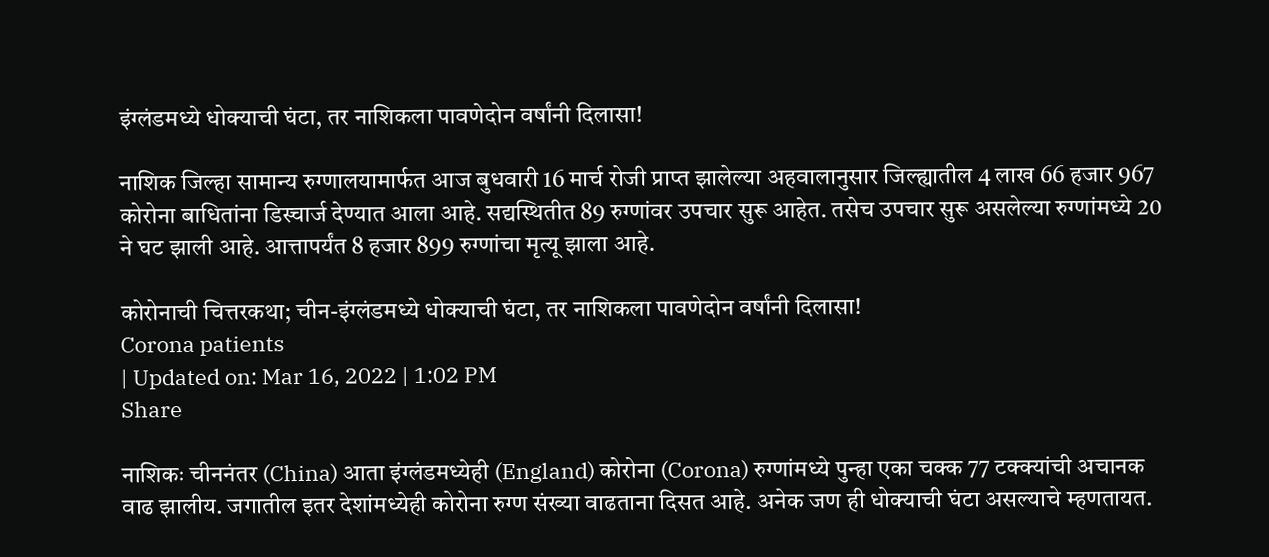इंग्लंडमध्ये धोक्याची घंटा, तर नाशिकला पावणेदोन वर्षांनी दिलासा!

नाशिक जिल्हा सामान्य रुग्णालयामार्फत आज बुधवारी 16 मार्च रोजी प्राप्त झालेल्या अहवालानुसार जिल्ह्यातील 4 लाख 66 हजार 967 कोरोना बाधितांना डिस्चार्ज देण्यात आला आहे. सद्यस्थितीत 89 रुग्णांवर उपचार सुरू आहेत. तसेच उपचार सुरू असलेल्या रुग्णांमध्ये 20 ने घट झाली आहे. आत्तापर्यंत 8 हजार 899 रुग्णांचा मृत्यू झाला आहे.

कोरोनाची चित्तरकथा; चीन-इंग्लंडमध्ये धोक्याची घंटा, तर नाशिकला पावणेदोन वर्षांनी दिलासा!
Corona patients
| Updated on: Mar 16, 2022 | 1:02 PM
Share

नाशिकः चीननंतर (China) आता इंग्लंडमध्येही (England) कोरोना (Corona) रुग्णांमध्ये पुन्हा एका चक्क 77 टक्क्यांची अचानक वाढ झालीय. जगातील इतर देशांमध्येही कोरोना रुग्ण संख्या वाढताना दिसत आहे. अनेक जण ही धोक्याची घंटा असल्याचे म्हणतायत.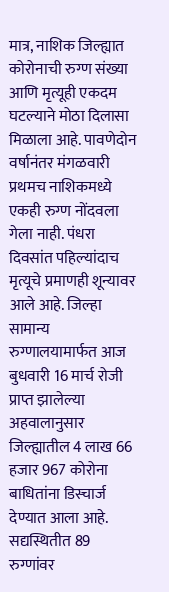मात्र, नाशिक जिल्ह्यात कोरोनाची रुग्ण संख्या आणि मृत्यूही एकदम घटल्याने मोठा दिलासा मिळाला आहे. पावणेदोन वर्षानंतर मंगळवारी प्रथमच नाशिकमध्ये एकही रुग्ण नोंदवला गेला नाही. पंधरा दिवसांत पहिल्यांदाच मृत्यूचे प्रमाणही शून्यावर आले आहे. जिल्हा सामान्य रुग्णालयामार्फत आज बुधवारी 16 मार्च रोजी प्राप्त झालेल्या अहवालानुसार जिल्ह्यातील 4 लाख 66 हजार 967 कोरोना बाधितांना डिस्चार्ज देण्यात आला आहे. सद्यस्थितीत 89 रुग्णांवर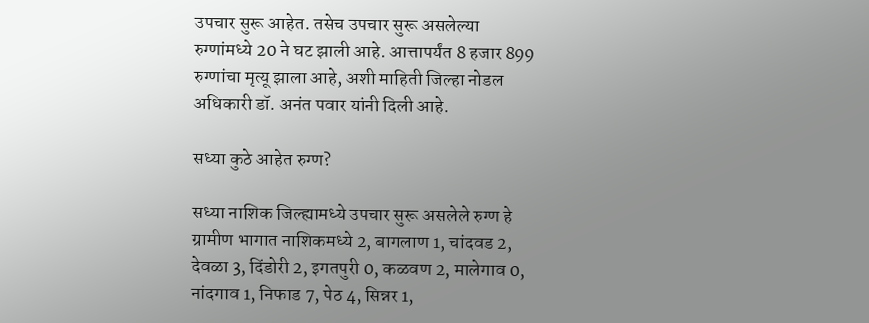उपचार सुरू आहेत. तसेच उपचार सुरू असलेल्या रुग्णांमध्ये 20 ने घट झाली आहे. आत्तापर्यंत 8 हजार 899 रुग्णांचा मृत्यू झाला आहे, अशी माहिती जिल्हा नोडल अधिकारी डॉ. अनंत पवार यांनी दिली आहे.

सध्या कुठे आहेत रुग्ण?

सध्या नाशिक जिल्ह्यामध्ये उपचार सुरू असलेले रुग्ण हे ग्रामीण भागात नाशिकमध्ये 2, बागलाण 1, चांदवड 2, देवळा 3, दिंडोरी 2, इगतपुरी 0, कळवण 2, मालेगाव 0, नांदगाव 1, निफाड 7, पेठ 4, सिन्नर 1,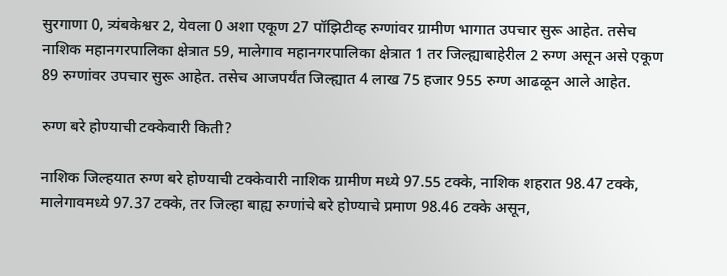सुरगाणा 0, त्र्यंबकेश्वर 2, येवला 0 अशा एकूण 27 पॉझिटीव्ह रुग्णांवर ग्रामीण भागात उपचार सुरू आहेत. तसेच नाशिक महानगरपालिका क्षेत्रात 59, मालेगाव महानगरपालिका क्षेत्रात 1 तर जिल्ह्याबाहेरील 2 रुग्ण असून असे एकूण 89 रुग्णांवर उपचार सुरू आहेत. तसेच आजपर्यंत जिल्ह्यात 4 लाख 75 हजार 955 रुग्ण आढळून आले आहेत.

रुग्ण बरे होण्याची टक्केवारी किती?

नाशिक जिल्हयात रुग्ण बरे होण्याची टक्केवारी नाशिक ग्रामीण मध्ये 97.55 टक्के, नाशिक शहरात 98.47 टक्के, मालेगावमध्ये 97.37 टक्के, तर जिल्हा बाह्य रुग्णांचे बरे होण्याचे प्रमाण 98.46 टक्के असून,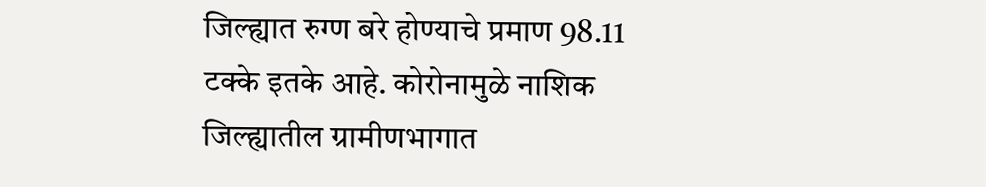जिल्ह्यात रुग्ण बरे होण्याचे प्रमाण 98.11 टक्के इतके आहे. कोरोनामुळे नाशिक जिल्ह्यातील ग्रामीणभागात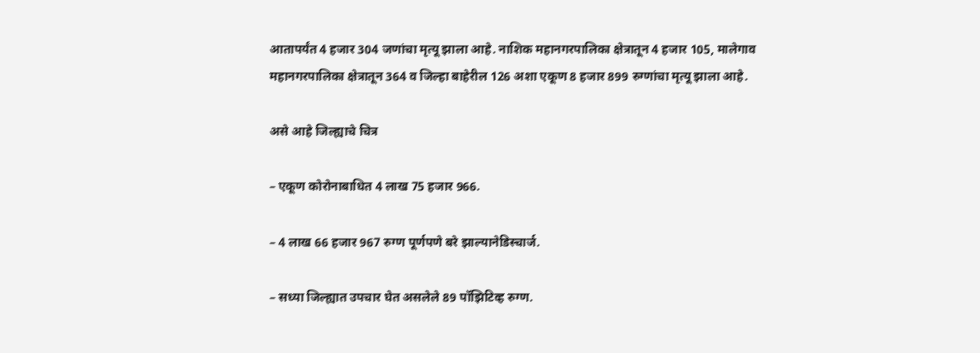आतापर्यंत 4 हजार 304 जणांचा मृत्यू झाला आहे. नाशिक महानगरपालिका क्षेत्रातून 4 हजार 105, मालेगाव महानगरपालिका क्षेत्रातून 364 व जिल्हा बाहेरील 126 अशा एकूण 8 हजार 899 रुग्णांचा मृत्यू झाला आहे.

असे आहे जिल्ह्याचे चित्र

– एकूण कोरोनाबाधित 4 लाख 75 हजार 966.

– 4 लाख 66 हजार 967 रुग्ण पूर्णपणे बरे झाल्यानेडिस्चार्ज.

– सध्या जिल्ह्यात उपचार घेत असलेले 89 पॉझिटिव्ह रुग्ण.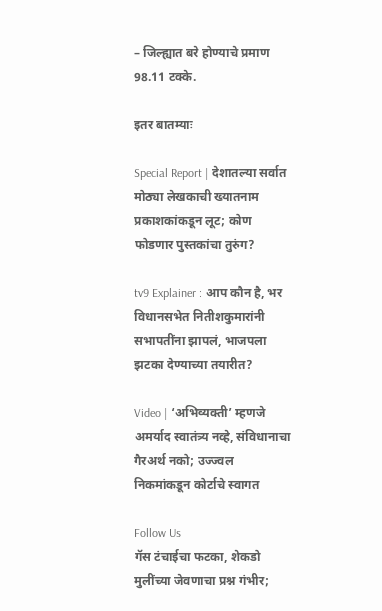– जिल्ह्यात बरे होण्याचे प्रमाण 98.11 टक्के.

इतर बातम्याः

Special Report | देशातल्या सर्वात मोठ्या लेखकाची ख्यातनाम प्रकाशकांकडून लूट; कोण फोडणार पुस्तकांचा तुरुंग?

tv9 Explainer : आप कौन है, भर विधानसभेत नितीशकुमारांनी सभापतींना झापलं, भाजपला झटका देण्याच्या तयारीत?

Video | ‘अभिव्यक्ती’ म्हणजे अमर्याद स्वातंत्र्य नव्हे, संविधानाचा गैरअर्थ नको; उज्ज्वल निकमांकडून कोर्टाचे स्वागत

Follow Us
गॅस टंचाईचा फटका, शेकडो मुलींच्या जेवणाचा प्रश्न गंभीर;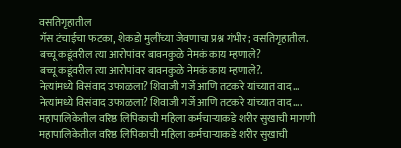वसतिगृहातील
गॅस टंचाईचा फटका, शेकडो मुलींच्या जेवणाचा प्रश्न गंभीर; वसतिगृहातील.
बच्चू कडूंवरील त्या आरोपांवर बावनकुळे नेमकं काय म्हणाले?
बच्चू कडूंवरील त्या आरोपांवर बावनकुळे नेमकं काय म्हणाले?.
नेत्यांमध्ये विसंवाद उफाळला? शिवाजी गर्जे आणि तटकरे यांच्यात वाद...
नेत्यांमध्ये विसंवाद उफाळला? शिवाजी गर्जे आणि तटकरे यांच्यात वाद....
महापालिकेतील वरिष्ठ लिपिकाची महिला कर्मचाऱ्याकडे शरीर सुखाची मागणी
महापालिकेतील वरिष्ठ लिपिकाची महिला कर्मचाऱ्याकडे शरीर सुखाची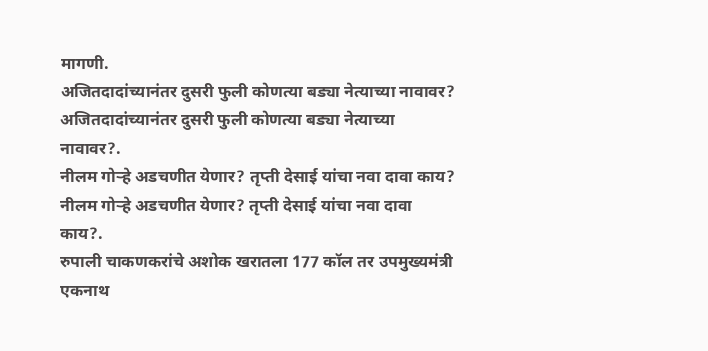मागणी.
अजितदादांच्यानंतर दुसरी फुली कोणत्या बड्या नेत्याच्या नावावर?
अजितदादांच्यानंतर दुसरी फुली कोणत्या बड्या नेत्याच्या नावावर?.
नीलम गोऱ्हे अडचणीत येणार? तृप्ती देसाई यांचा नवा दावा काय?
नीलम गोऱ्हे अडचणीत येणार? तृप्ती देसाई यांचा नवा दावा काय?.
रुपाली चाकणकरांचे अशोक खरातला 177 कॉल तर उपमुख्यमंत्री एकनाथ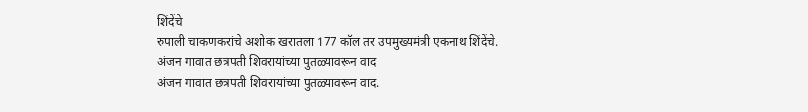शिंदेंचे
रुपाली चाकणकरांचे अशोक खरातला 177 कॉल तर उपमुख्यमंत्री एकनाथ शिंदेंचे.
अंजन गावात छत्रपती शिवरायांच्या पुतळ्यावरून वाद
अंजन गावात छत्रपती शिवरायांच्या पुतळ्यावरून वाद.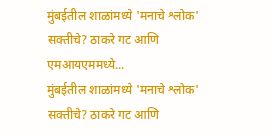मुंबईतील शाळांमध्ये 'मनाचे श्लोक' सक्तीचे? ठाकरे गट आणि एमआयएममध्ये...
मुंबईतील शाळांमध्ये 'मनाचे श्लोक' सक्तीचे? ठाकरे गट आणि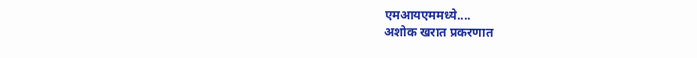एमआयएममध्ये....
अशोक खरात प्रकरणात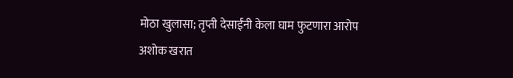मोठा खुलासा; तृप्ती देसाईंनी केला घाम फुटणारा आरोप
अशोक खरात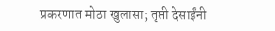प्रकरणात मोठा खुलासा; तृप्ती देसाईंनी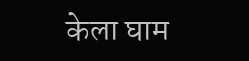केला घाम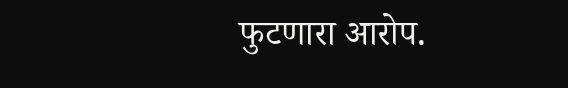फुटणारा आरोप.